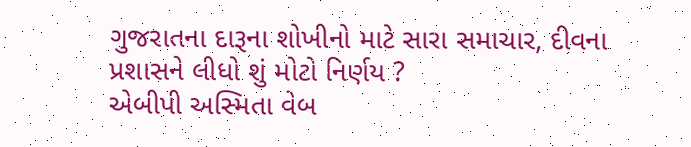ગુજરાતના દારૂના શોખીનો માટે સારા સમાચાર, દીવના પ્રશાસને લીધો શું મોટો નિર્ણય ?
એબીપી અસ્મિતા વેબ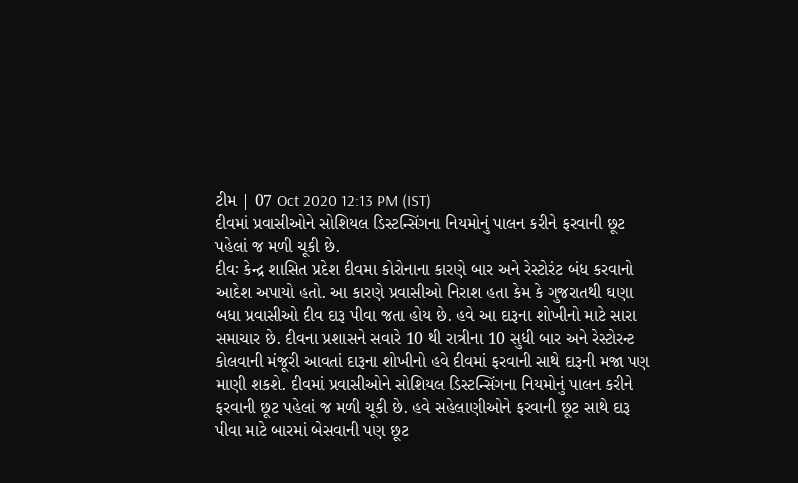ટીમ | 07 Oct 2020 12:13 PM (IST)
દીવમાં પ્રવાસીઓને સોશિયલ ડિસ્ટન્સિંગના નિયમોનું પાલન કરીને ફરવાની છૂટ પહેલાં જ મળી ચૂકી છે.
દીવઃ કેન્દ્ર શાસિત પ્રદેશ દીવમા કોરોનાના કારણે બાર અને રેસ્ટોરંટ બંધ કરવાનો આદેશ અપાયો હતો. આ કારણે પ્રવાસીઓ નિરાશ હતા કેમ કે ગુજરાતથી ઘણા બધા પ્રવાસીઓ દીવ દારૂ પીવા જતા હોય છે. હવે આ દારૂના શોખીનો માટે સારા સમાચાર છે. દીવના પ્રશાસને સવારે 10 થી રાત્રીના 10 સુધી બાર અને રેસ્ટોરન્ટ કોલવાની મંજૂરી આવતાં દારૂના શોખીનો હવે દીવમાં ફરવાની સાથે દારૂની મજા પણ માણી શકશે. દીવમાં પ્રવાસીઓને સોશિયલ ડિસ્ટન્સિંગના નિયમોનું પાલન કરીને ફરવાની છૂટ પહેલાં જ મળી ચૂકી છે. હવે સહેલાણીઓને ફરવાની છૂટ સાથે દારૂ પીવા માટે બારમાં બેસવાની પણ છૂટ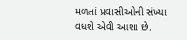મળતાં પ્રવાસીઓની સંખ્યા વધશે એવી આશા છે.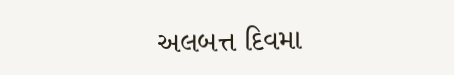અલબત્ત દિવમા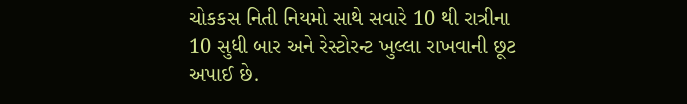ચોકકસ નિતી નિયમો સાથે સવારે 10 થી રાત્રીના 10 સુધી બાર અને રેસ્ટોરન્ટ ખુલ્લા રાખવાની છૂટ અપાઈ છે.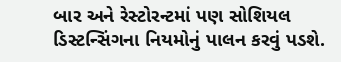બાર અને રેસ્ટોરન્ટમાં પણ સોશિયલ ડિસ્ટન્સિંગના નિયમોનું પાલન કરવું પડશે.